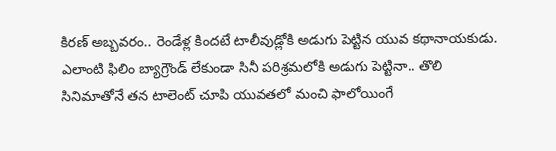కిరణ్ అబ్బవరం.. రెండేళ్ల కిందటే టాలీవుడ్లోకి అడుగు పెట్టిన యువ కథానాయకుడు. ఎలాంటి ఫిలిం బ్యాగ్రౌండ్ లేకుండా సినీ పరిశ్రమలోకి అడుగు పెట్టినా.. తొలి సినిమాతోనే తన టాలెంట్ చూపి యువతలో మంచి ఫాలోయింగే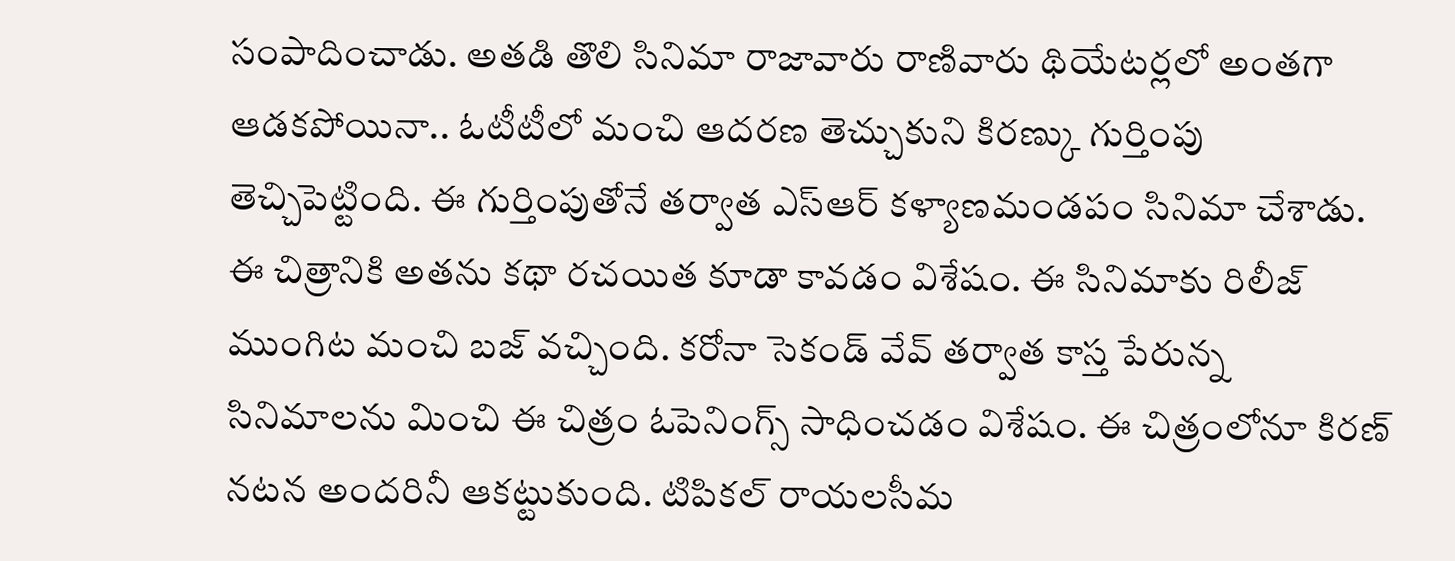సంపాదించాడు. అతడి తొలి సినిమా రాజావారు రాణివారు థియేటర్లలో అంతగా ఆడకపోయినా.. ఓటీటీలో మంచి ఆదరణ తెచ్చుకుని కిరణ్కు గుర్తింపు తెచ్చిపెట్టింది. ఈ గుర్తింపుతోనే తర్వాత ఎస్ఆర్ కళ్యాణమండపం సినిమా చేశాడు.
ఈ చిత్రానికి అతను కథా రచయిత కూడా కావడం విశేషం. ఈ సినిమాకు రిలీజ్ ముంగిట మంచి బజ్ వచ్చింది. కరోనా సెకండ్ వేవ్ తర్వాత కాస్త పేరున్న సినిమాలను మించి ఈ చిత్రం ఓపెనింగ్స్ సాధించడం విశేషం. ఈ చిత్రంలోనూ కిరణ్ నటన అందరినీ ఆకట్టుకుంది. టిపికల్ రాయలసీమ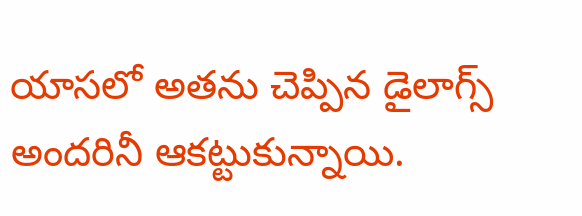యాసలో అతను చెప్పిన డైలాగ్స్ అందరినీ ఆకట్టుకున్నాయి.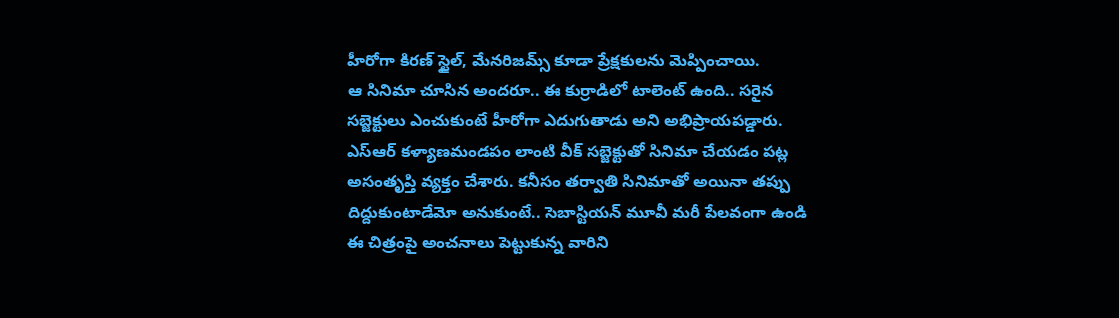హీరోగా కిరణ్ స్టైల్, మేనరిజమ్స్ కూడా ప్రేక్షకులను మెప్పించాయి.
ఆ సినిమా చూసిన అందరూ.. ఈ కుర్రాడిలో టాలెంట్ ఉంది.. సరైన సబ్జెక్టులు ఎంచుకుంటే హీరోగా ఎదుగుతాడు అని అభిప్రాయపడ్డారు. ఎస్ఆర్ కళ్యాణమండపం లాంటి వీక్ సబ్జెక్టుతో సినిమా చేయడం పట్ల అసంతృప్తి వ్యక్తం చేశారు. కనీసం తర్వాతి సినిమాతో అయినా తప్పు దిద్దుకుంటాడేమో అనుకుంటే.. సెబాస్టియన్ మూవీ మరీ పేలవంగా ఉండి ఈ చిత్రంపై అంచనాలు పెట్టుకున్న వారిని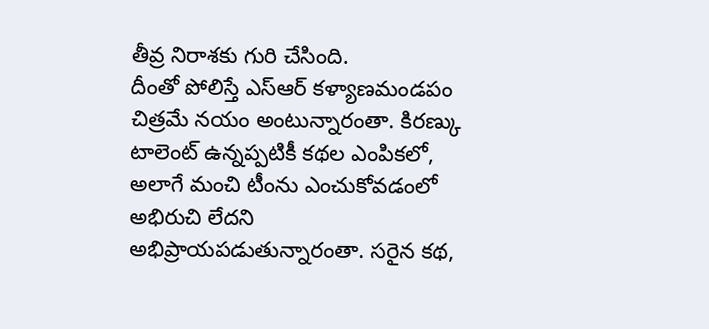తీవ్ర నిరాశకు గురి చేసింది.
దీంతో పోలిస్తే ఎస్ఆర్ కళ్యాణమండపం చిత్రమే నయం అంటున్నారంతా. కిరణ్కు టాలెంట్ ఉన్నప్పటికీ కథల ఎంపికలో, అలాగే మంచి టీంను ఎంచుకోవడంలో అభిరుచి లేదని అభిప్రాయపడుతున్నారంతా. సరైన కథ,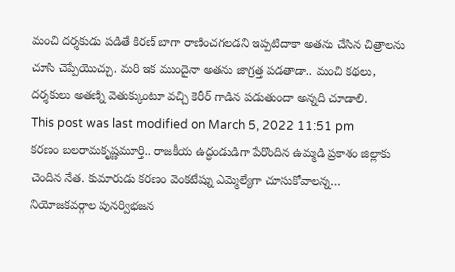మంచి దర్శకుడు పడితే కిరణ్ బాగా రాణించగలడని ఇప్పటిదాకా అతను చేసిన చిత్రాలను చూసి చెప్పేయొచ్చు. మరి ఇక ముందైనా అతను జాగ్రత్త పడతాడా.. మంచి కథలు, దర్శకులు అతణ్ని వెతుక్కుంటూ వచ్చి కెరీర్ గాడిన పడుతుందా అన్నది చూడాలి.
This post was last modified on March 5, 2022 11:51 pm
కరణం బలరామకృష్ణమూర్తి.. రాజకీయ ఉద్ధండుడిగా పేరొందిన ఉమ్మడి ప్రకాశం జిల్లాకు చెందిన నేత. కుమారుడు కరణం వెంకటేష్ను ఎమ్మెల్యేగా చూసుకోవాలన్న…
నియోజకవర్గాల పునర్విభజన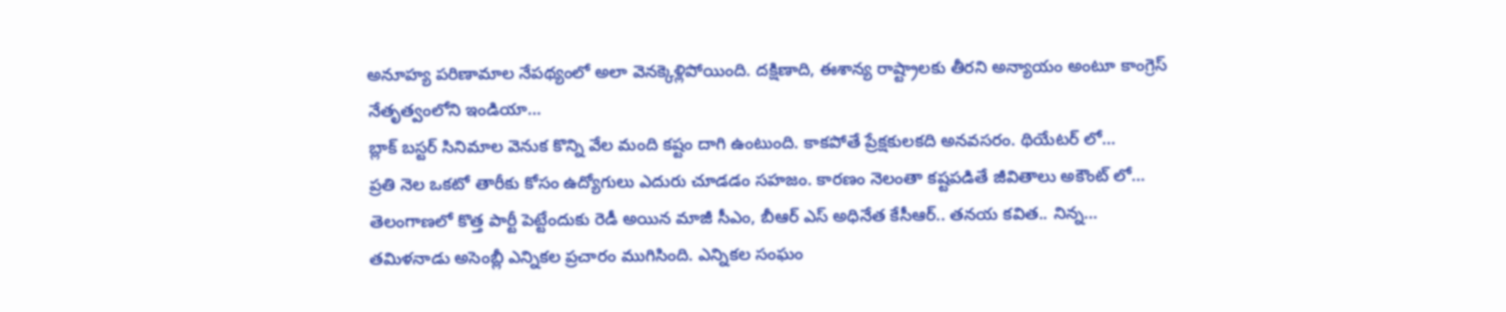అనూహ్య పరిణామాల నేపథ్యంలో అలా వెనక్కెళ్లిపోయింది. దక్షిణాది, ఈశాన్య రాష్ట్రాలకు తీరని అన్యాయం అంటూ కాంగ్రెస్ నేతృత్వంలోని ఇండియా…
బ్లాక్ బస్టర్ సినిమాల వెనుక కొన్ని వేల మంది కష్టం దాగి ఉంటుంది. కాకపోతే ప్రేక్షకులకది అనవసరం. థియేటర్ లో…
ప్రతి నెల ఒకటో తారీకు కోసం ఉద్యోగులు ఎదురు చూడడం సహజం. కారణం నెలంతా కష్టపడితే జీవితాలు అకౌంట్ లో…
తెలంగాణలో కొత్త పార్టీ పెట్టేందుకు రెడీ అయిన మాజీ సీఎం, బీఆర్ ఎస్ అధినేత కేసీఆర్.. తనయ కవిత.. నిన్న…
తమిళనాడు అసెంబ్లీ ఎన్నికల ప్రచారం ముగిసింది. ఎన్నికల సంఘం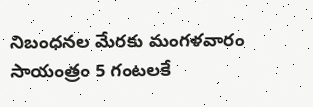నిబంధనల మేరకు మంగళవారం సాయంత్రం 5 గంటలకే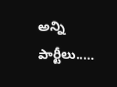అన్ని పార్టీలు..…